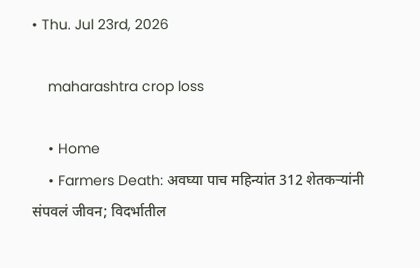• Thu. Jul 23rd, 2026

    maharashtra crop loss

    • Home
    • Farmers Death: अवघ्या पाच महिन्यांत 312 शेतकऱ्यांनी संपवलं जीवन; विदर्भातील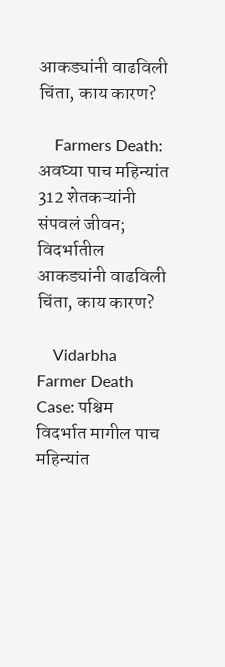आकड्यांनी वाढविली चिंता, काय कारण?

    Farmers Death: अवघ्या पाच महिन्यांत 312 शेतकऱ्यांनी संपवलं जीवन; विदर्भातील आकड्यांनी वाढविली चिंता, काय कारण?

    Vidarbha Farmer Death Case: पश्चिम विदर्भात मागील पाच महिन्यांत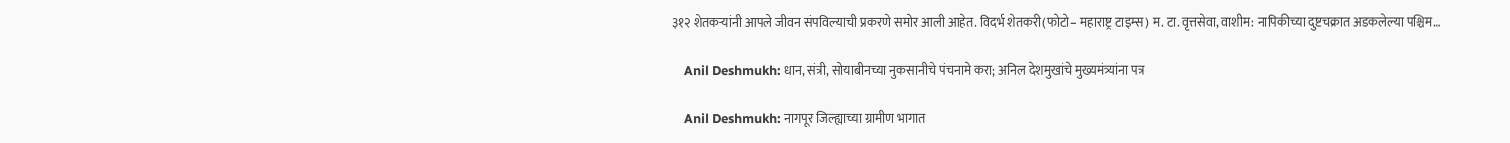३१२ शेतकऱ्यांनी आपले जीवन संपविल्याची प्रकरणे समोर आली आहेत. विदर्भ शेतकरी(फोटो– महाराष्ट्र टाइम्स) म. टा. वृत्तसेवा, वाशीम: नापिकीच्या दुष्टचक्रात अडकलेल्या पश्चिम…

    Anil Deshmukh: धान, संत्री, सोयाबीनच्या नुकसानीचे पंचनामे करा; अनिल देशमुखांचे मुख्यमंत्र्यांना पत्र

    Anil Deshmukh: नागपूर जिल्ह्याच्या ग्रामीण भागात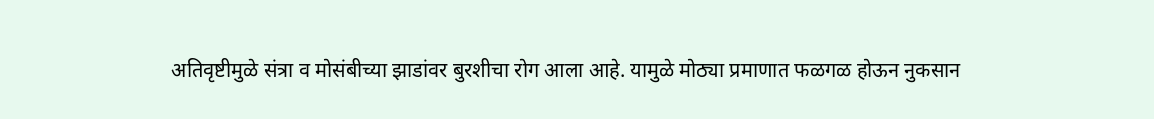अतिवृष्टीमुळे संत्रा व मोसंबीच्या झाडांवर बुरशीचा रोग आला आहे. यामुळे मोठ्या प्रमाणात फळगळ होऊन नुकसान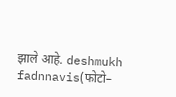झाले आहे. deshmukh fadnnavis(फोटो–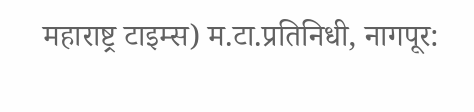महाराष्ट्र टाइम्स) म.टा.प्रतिनिधी, नागपूर: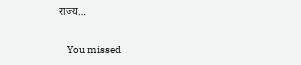राज्य…

    You missed